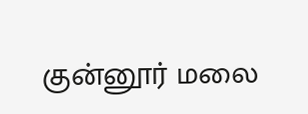குன்னூர் மலை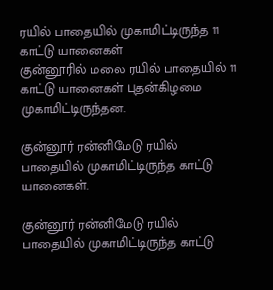ரயில் பாதையில் முகாமிட்டிருந்த 11 காட்டு யானைகள்
குன்னூரில் மலை ரயில் பாதையில் 11 காட்டு யானைகள் புதன்கிழமை முகாமிட்டிருந்தன.

குன்னூர் ரன்னிமேடு ரயில் பாதையில் முகாமிட்டிருந்த காட்டு யானைகள்.

குன்னூர் ரன்னிமேடு ரயில் பாதையில் முகாமிட்டிருந்த காட்டு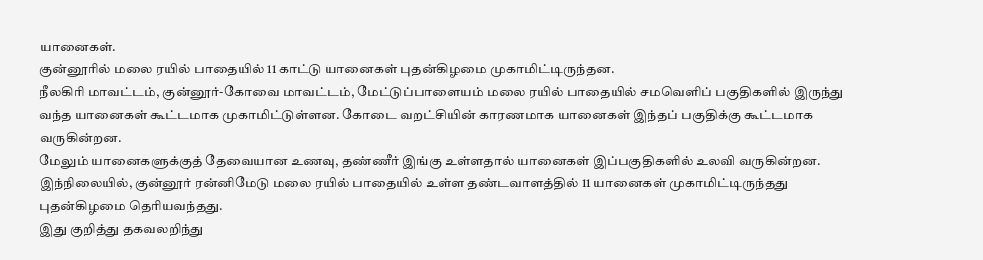யானைகள்.
குன்னூரில் மலை ரயில் பாதையில் 11 காட்டு யானைகள் புதன்கிழமை முகாமிட்டிருந்தன.
நீலகிரி மாவட்டம், குன்னூர்-கோவை மாவட்டம், மேட்டுப்பாளையம் மலை ரயில் பாதையில் சமவெளிப் பகுதிகளில் இருந்து வந்த யானைகள் கூட்டமாக முகாமிட்டுள்ளன. கோடை வறட்சியின் காரணமாக யானைகள் இந்தப் பகுதிக்கு கூட்டமாக வருகின்றன.
மேலும் யானைகளுக்குத் தேவையான உணவு, தண்ணீர் இங்கு உள்ளதால் யானைகள் இப்பகுதிகளில் உலவி வருகின்றன.
இந்நிலையில், குன்னூர் ரன்னிமேடு மலை ரயில் பாதையில் உள்ள தண்டவாளத்தில் 11 யானைகள் முகாமிட்டிருந்தது புதன்கிழமை தெரியவந்தது.
இது குறித்து தகவலறிந்து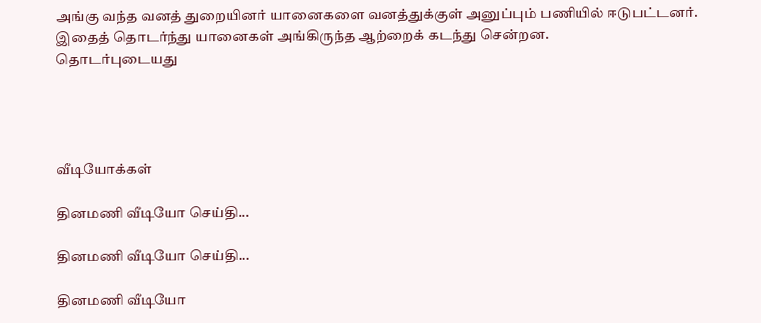அங்கு வந்த வனத் துறையினர் யானைகளை வனத்துக்குள் அனுப்பும் பணியில் ஈடுபட்டனர். இதைத் தொடர்ந்து யானைகள் அங்கிருந்த ஆற்றைக் கடந்து சென்றன.
தொடர்புடையது




வீடியோக்கள்

தினமணி வீடியோ செய்தி...

தினமணி வீடியோ செய்தி...

தினமணி வீடியோ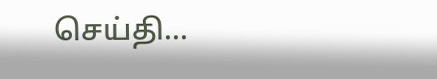செய்தி...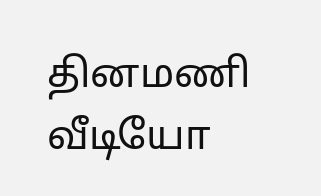தினமணி வீடியோ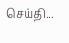செய்தி...